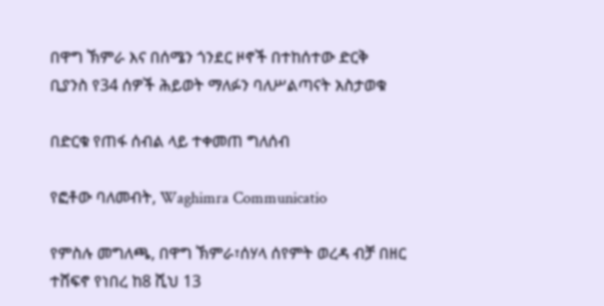በዋግ ኽምራ እና በሰሜን ጎንደር ዞኖች በተከሰተው ድርቅ ቢያንስ የ34 ሰዎች ሕይወት ማለፉን ባለሥልጣናት አስታወቁ

በድርቁ የጠፋ ሰብል ላይ ተቀመጠ ግለሰብ

የፎቶው ባለመብት, Waghimra Communicatio

የምስሉ መግለጫ, በዋግ ኽምራ፣ሰሃላ ሰየምት ወረዳ ብቻ በዘር ተሸፍኖ የነበረ ከ8 ሺህ 13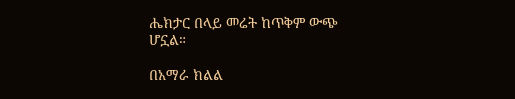ሔክታር በላይ መሬት ከጥቅም ውጭ ሆኗል።

በአማራ ክልል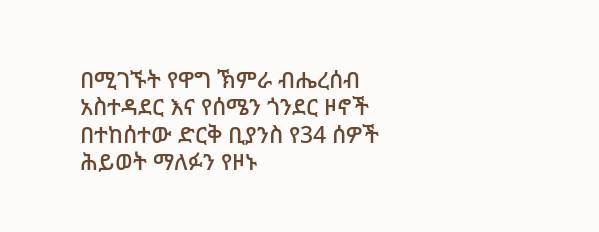በሚገኙት የዋግ ኽምራ ብሔረሰብ አስተዳደር እና የሰሜን ጎንደር ዞኖች በተከሰተው ድርቅ ቢያንስ የ34 ሰዎች ሕይወት ማለፉን የዞኑ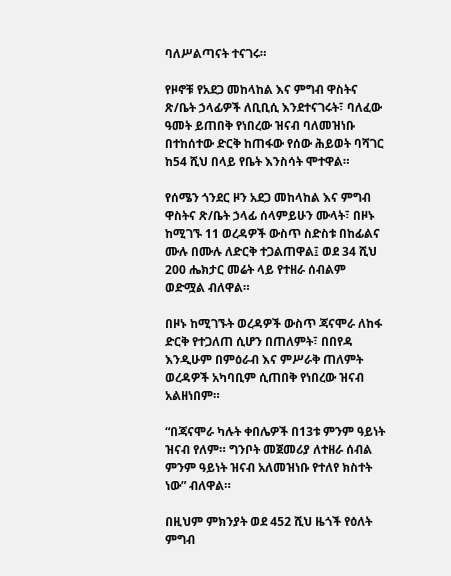ባለሥልጣናት ተናገሩ።

የዞኖቹ የአደጋ መከላከል እና ምግብ ዋስትና ጽ/ቤት ኃላፊዎች ለቢቢሲ እንደተናገሩት፣ ባለፈው ዓመት ይጠበቅ የነበረው ዝናብ ባለመዝነቡ በተከሰተው ድርቅ ከጠፋው የሰው ሕይወት ባሻገር ከ54 ሺህ በላይ የቤት እንስሳት ሞተዋል።

የሰሜን ጎንደር ዞን አደጋ መከላከል እና ምግብ ዋስትና ጽ/ቤት ኃላፊ ሰላምይሁን ሙላት፣ በዞኑ ከሚገኙ 11 ወረዳዎች ውስጥ ስድስቱ በከፊልና ሙሉ በሙሉ ለድርቅ ተጋልጠዋል፤ ወደ 34 ሺህ 200 ሔክታር መሬት ላይ የተዘራ ሰብልም ወድሟል ብለዋል።

በዞኑ ከሚገኙት ወረዳዎች ውስጥ ጃናሞራ ለከፋ ድርቅ የተጋለጠ ሲሆን በጠለምት፣ በበየዳ እንዲሁም በምዕራብ እና ምሥራቅ ጠለምት ወረዳዎች አካባቢም ሲጠበቅ የነበረው ዝናብ አልዘነበም።

“በጃናሞራ ካሉት ቀበሌዎች በ13ቱ ምንም ዓይነት ዝናብ የለም። ግንቦት መጀመሪያ ለተዘራ ሰብል ምንም ዓይነት ዝናብ አለመዝነቡ የተለየ ክስተት ነው” ብለዋል።

በዚህም ምክንያት ወደ 452 ሺህ ዜጎች የዕለት ምግብ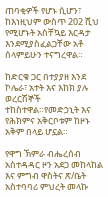ጠባቂዎች የሆኑ ሲሆን፣ ከእነዚህም ውስጥ 202 ሺህ የሚሆኑት አስቸኳይ እርዳታ እንደሚያስፈልጋቸው አቶ ሰላምይሁን ተናግረዋል።

ከድርቁ ጋር በተያያዘ እንደ ኮሌራ፣ አተት እና እከክ ያሉ ወረርሽኞች ተከስተዋል።የመድኃኒት እና የሕክምና አቅርቦቱም ከዞኑ አቅም በላይ ሆኗል።

የዋግ ኽምራ ብሔረሰብ አስተዳዳር ዞን አደጋ መከላከል እና ምግብ ዋስትና ጽ/ቤት አስተባባሪ ምህረት መላኩ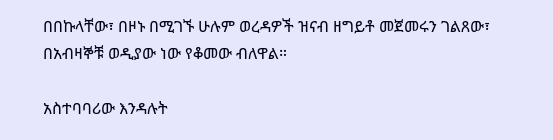በበኩላቸው፣ በዞኑ በሚገኙ ሁሉም ወረዳዎች ዝናብ ዘግይቶ መጀመሩን ገልጸው፣ በአብዛኞቹ ወዲያው ነው የቆመው ብለዋል።

አስተባባሪው እንዳሉት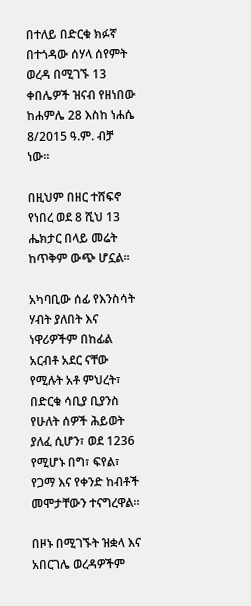በተለይ በድርቁ ክፉኛ በተጎዳው ሰሃላ ሰየምት ወረዳ በሚገኙ 13 ቀበሌዎች ዝናብ የዘነበው ከሐምሌ 28 እስከ ነሐሴ 8/2015 ዓ.ም. ብቻ ነው።

በዚህም በዘር ተሸፍኖ የነበረ ወደ 8 ሺህ 13 ሔክታር በላይ መሬት ከጥቅም ውጭ ሆኗል።

አካባቢው ሰፊ የእንስሳት ሃብት ያለበት እና ነዋሪዎችም በከፊል አርብቶ አደር ናቸው የሚሉት አቶ ምህረት፣ በድርቁ ሳቢያ ቢያንስ የሁለት ሰዎች ሕይወት ያለፈ ሲሆን፣ ወደ 1236 የሚሆኑ በግ፣ ፍየል፣ የጋማ እና የቀንድ ከብቶች መሞታቸውን ተናግረዋል።

በዞኑ በሚገኙት ዝቋላ እና አበርገሌ ወረዳዎችም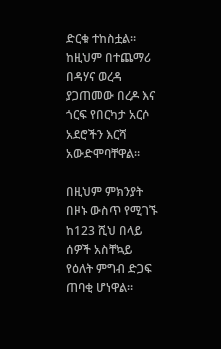ድርቁ ተከስቷል። ከዚህም በተጨማሪ በዳሃና ወረዳ ያጋጠመው በረዶ እና ጎርፍ የበርካታ አርሶ አደሮችን እርሻ አውድሞባቸዋል።

በዚህም ምክንያት በዞኑ ውስጥ የሚገኙ ከ123 ሺህ በላይ ሰዎች አስቸኳይ የዕለት ምግብ ድጋፍ ጠባቂ ሆነዋል።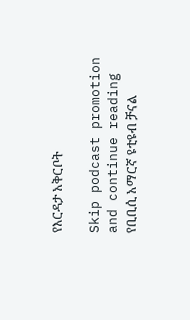የእርዳታ አቅርቦት

Skip podcast promotion and continue reading
የቢቢሲ አማርኛ ዩቲዩብ ቻናል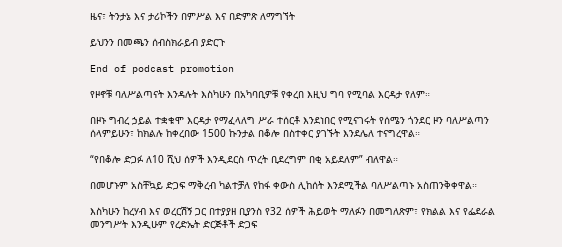ዜና፣ ትንታኔ እና ታሪኮችን በምሥል እና በድምጽ ለማግኘት

ይህንን በመጫን ሰብስክራይብ ያድርጉ

End of podcast promotion

የዞኖቹ ባለሥልጣናት እንዳሉት እስካሁን በአካባቢዎቹ የቀረበ እዚህ ግባ የሚባል እርዳታ የለም።

በዞኑ ግብረ ኃይል ተቋቁሞ እርዳታ የማፈላለግ ሥራ ተሰርቶ እንደነበር የሚናገሩት የሰሜን ጎንደር ዞን ባለሥልጣን ሰላምይሁን፣ ከክልሉ ከቀረበው 1500 ኩንታል በቆሎ በስተቀር ያገኙት እንደሌለ ተናግረዋል።

“የበቆሎ ድጋፉ ለ10 ሺህ ሰዎች እንዲደርስ ጥረት ቢደረግም በቂ አይደለም” ብለዋል።

በመሆኑም አስቸኳይ ድጋፍ ማቅረብ ካልተቻለ የከፋ ቀውስ ሊከሰት እንደሚችል ባለሥልጣኑ አስጠንቅቀዋል።

እስካሁን ከረሃብ እና ወረርሽኝ ጋር በተያያዘ ቢያንስ የ32 ሰዎች ሕይወት ማለፉን በመግለጽም፣ የክልል እና የፌደራል መንግሥት እንዲሁም የረድኤት ድርጅቶች ድጋፍ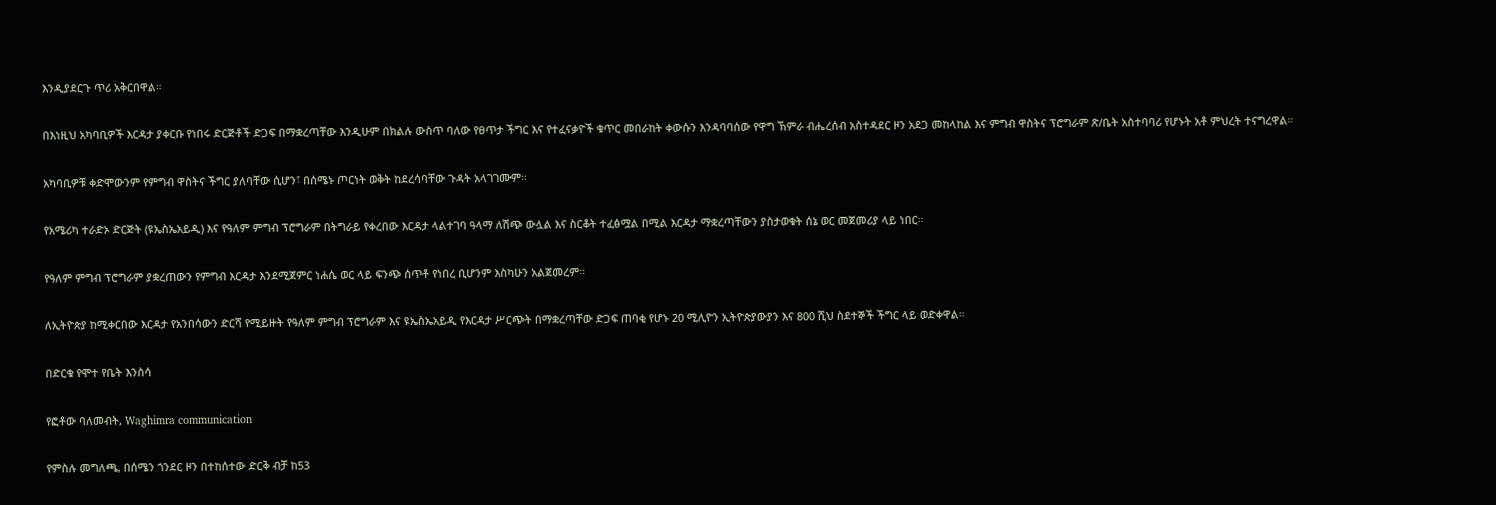እንዲያደርጉ ጥሪ አቅርበዋል።

በእነዚህ አካባቢዎች እርዳታ ያቀርቡ የነበሩ ድርጅቶች ድጋፍ በማቋረጣቸው እንዲሁም በክልሉ ውስጥ ባለው የፀጥታ ችግር እና የተፈናቃዮች ቁጥር መበራከት ቀውሱን እንዳባባሰው የዋግ ኽምራ ብሔረሰብ አስተዳደር ዞን አደጋ መከላከል እና ምግብ ዋስትና ፕሮግራም ጽ/ቤት አስተባባሪ የሆኑት አቶ ምህረት ተናግረዋል።

አካባቢዎቹ ቀድሞውንም የምግብ ዋስትና ችግር ያለባቸው ሲሆን፣ በሰሜኑ ጦርነት ወቅት ከደረሳባቸው ጉዳት አላገገሙም።

የአሜሪካ ተራድኦ ድርጅት (ዩኤስኤአይዲ) እና የዓለም ምግብ ፕሮግራም በትግራይ የቀረበው እርዳታ ላልተገባ ዓላማ ለሽጭ ውሏል እና ስርቆት ተፈፅሟል በሚል እርዳታ ማቋረጣቸውን ያስታወቁት ሰኔ ወር መጀመሪያ ላይ ነበር።

የዓለም ምግብ ፕሮግራም ያቋረጠውን የምግብ እርዳታ እንደሚጀምር ነሐሴ ወር ላይ ፍንጭ ሰጥቶ የነበረ ቢሆንም እስካሁን አልጀመረም።

ለኢትዮጵያ ከሚቀርበው እርዳታ የአንበሳውን ድርሻ የሚይዙት የዓለም ምግብ ፕሮግራም እና ዩኤስኤአይዲ የእርዳታ ሥርጭት በማቋረጣቸው ድጋፍ ጠባቂ የሆኑ 20 ሚሊዮን ኢትዮጵያውያን እና 800 ሺህ ስደተኞች ችግር ላይ ወድቀዋል።

በድርቁ የሞተ የቤት እንስሳ

የፎቶው ባለመብት, Waghimra communication

የምስሉ መግለጫ, በሰሜን ጎንደር ዞን በተከሰተው ድርቅ ብቻ ከ53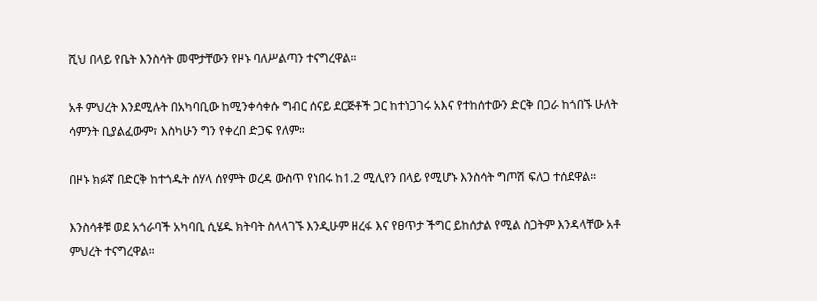ሺህ በላይ የቤት እንስሳት መሞታቸውን የዞኑ ባለሥልጣን ተናግረዋል።

አቶ ምህረት እንደሚሉት በአካባቢው ከሚንቀሳቀሱ ግብር ሰናይ ደርጅቶች ጋር ከተነጋገሩ አእና የተከሰተውን ድርቅ በጋራ ከጎበኙ ሁለት ሳምንት ቢያልፈውም፣ እስካሁን ግን የቀረበ ድጋፍ የለም።

በዞኑ ክፉኛ በድርቅ ከተጎዱት ሰሃላ ሰየምት ወረዳ ውስጥ የነበሩ ከ1.2 ሚሊየን በላይ የሚሆኑ እንስሳት ግጦሽ ፍለጋ ተሰደዋል።

እንስሳቶቹ ወደ አጎራባች አካባቢ ሲሄዱ ክትባት ስላላገኙ እንዲሁም ዘረፋ እና የፀጥታ ችግር ይከሰታል የሚል ስጋትም እንዳላቸው አቶ ምህረት ተናግረዋል።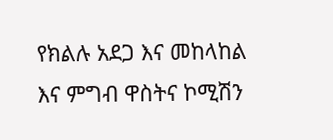የክልሉ አደጋ እና መከላከል እና ምግብ ዋስትና ኮሚሽን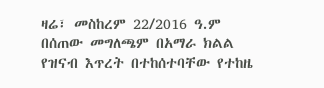ዛሬ፣ መስከረም 22/2016 ዓ.ም በሰጠው መግለጫም በአማራ ክልል የዝናብ እጥረት በተከሰተባቸው የተከዜ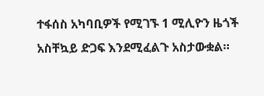ተፋሰስ አካባቢዎች የሚገኙ 1 ሚሊዮን ዜጎች አስቸኳይ ድጋፍ እንደሚፈልጉ አስታውቋል።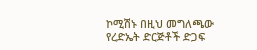ኮሚሽኑ በዚህ መግለጫው የረድኤት ድርጅቶች ድጋፍ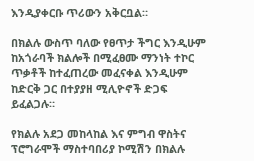እንዲያቀርቡ ጥሪውን አቅርቧል።

በክልሉ ውስጥ ባለው የፀጥታ ችግር እንዲሁም ከአጎራባች ክልሎች በሚፈፀሙ ማንነት ተኮር ጥቃቶች ከተፈጠረው መፈናቀል እንዲሁም ከድርቅ ጋር በተያያዘ ሚሊዮኖች ድጋፍ ይፈልጋሉ።

የክልሉ አደጋ መከላከል እና ምግብ ዋስትና ፕሮግራሞች ማስተባበሪያ ኮሚሽን በክልሉ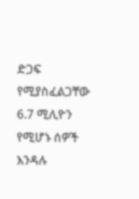ድጋፍ የሚያስፈልጋቸው 6.7 ሚሊዮን የሚሆኑ ሰዎች እንዳሉ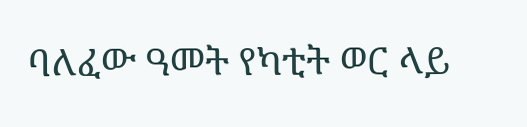ባለፈው ዓመት የካቲት ወር ላይ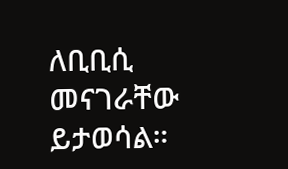ለቢቢሲ መናገራቸው ይታወሳል።